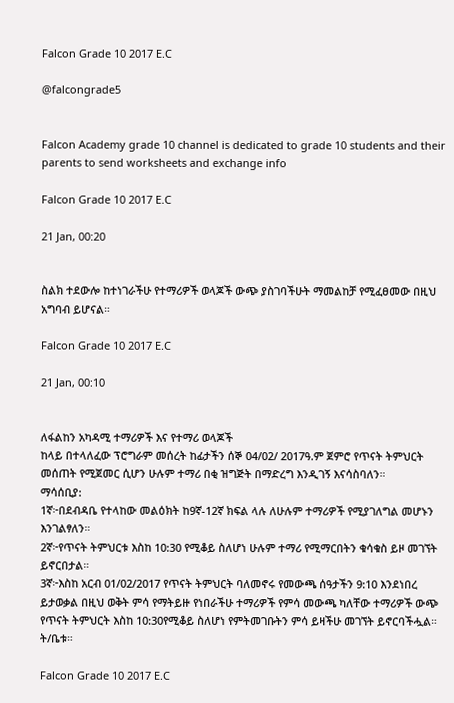Falcon Grade 10 2017 E.C

@falcongrade5


Falcon Academy grade 10 channel is dedicated to grade 10 students and their parents to send worksheets and exchange info

Falcon Grade 10 2017 E.C

21 Jan, 00:20


ስልክ ተደውሎ ከተነገራችሁ የተማሪዎች ወላጆች ውጭ ያስገባችሁት ማመልከቻ የሚፈፀመው በዚህ አግባብ ይሆናል።

Falcon Grade 10 2017 E.C

21 Jan, 00:10


ለፋልከን አካዳሚ ተማሪዎች እና የተማሪ ወላጆች
ከላይ በተላለፈው ፕሮግራም መሰረት ከፊታችን ሰኞ 04/02/ 2017ዓ.ም ጀምሮ የጥናት ትምህርት መሰጠት የሚጀመር ሲሆን ሁሉም ተማሪ በቂ ዝግጅት በማድረግ እንዲገኝ እናሳስባለን።
ማሳሰቢያ:
1ኛ፦በደብዳቤ የተላከው መልዕክት ከ9ኛ-12ኛ ክፍል ላሉ ለሁሉም ተማሪዎች የሚያገለግል መሆኑን እንገልፃለን።
2ኛ፦የጥናት ትምህርቱ እስከ 10:30 የሚቆይ ስለሆነ ሁሉም ተማሪ የሚማርበትን ቁሳቁስ ይዞ መገኘት ይኖርበታል።
3ኛ፦እስከ አርብ 01/02/2017 የጥናት ትምህርት ባለመኖሩ የመውጫ ሰዓታችን 9:10 እንደነበረ ይታወቃል በዚህ ወቅት ምሳ የማትይዙ የነበራችሁ ተማሪዎች የምሳ መውጫ ካለቸው ተማሪዎች ውጭ የጥናት ትምህርት እስከ 10:30የሚቆይ ስለሆነ የምትመገቡትን ምሳ ይዛችሁ መገኘት ይኖርባችሗል።
ት/ቤቱ።

Falcon Grade 10 2017 E.C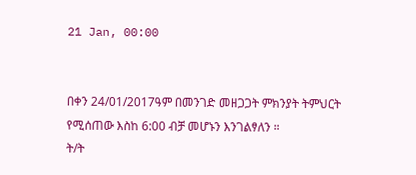21 Jan, 00:00


በቀን 24/01/2017ዓም በመንገድ መዘጋጋት ምክንያት ትምህርት የሚሰጠው እስከ 6:00 ብቻ መሆኑን እንገልፃለን ።
ት/ት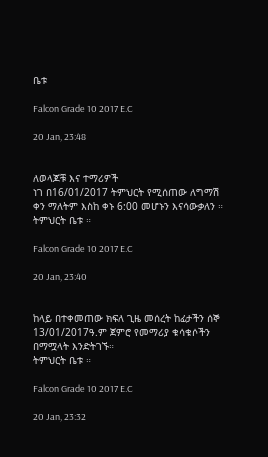ቤቱ

Falcon Grade 10 2017 E.C

20 Jan, 23:48


ለወላጆቹ እና ተማሪዎች
ነገ በ16/01/2017 ትምህርት የሚሰጠው ለግማሽ ቀን ማለትም እስከ ቀኑ 6:00 መሆኑን እናሳውቃለን ።
ትምህርት ቤቱ ።

Falcon Grade 10 2017 E.C

20 Jan, 23:40


ከላይ በተቀመጠው ክፍለ ጊዜ መሰረት ከፊታችን ሰኞ 13/01/2017ዓ.ም ጀምሮ የመማሪያ ቁሳቁሶችን በማሟላት እንድትገኙ።
ትምህርት ቤቱ ።

Falcon Grade 10 2017 E.C

20 Jan, 23:32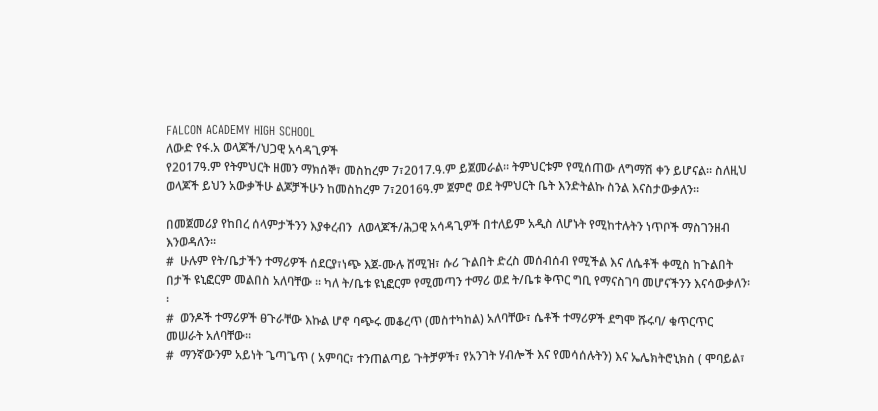FALCON ACADEMY HIGH SCHOOL
ለውድ የፋ.አ ወላጆች/ህጋዊ አሳዳጊዎች
የ2017ዓ.ም የትምህርት ዘመን ማክሰኞ፣ መስከረም 7፣2017.ዓ.ም ይጀመራል። ትምህርቱም የሚሰጠው ለግማሽ ቀን ይሆናል። ስለዚህ ወላጆች ይህን አውቃችሁ ልጆቻችሁን ከመስከረም 7፣2016ዓ.ም ጀምሮ ወደ ትምህርት ቤት እንድትልኩ ስንል እናስታውቃለን።

በመጀመሪያ የከበረ ሰላምታችንን እያቀረብን  ለወላጆች/ሕጋዊ አሳዳጊዎች በተለይም አዲስ ለሆኑት የሚከተሉትን ነጥቦች ማስገንዘብ እንወዳለን፡፡
#  ሁሉም የት/ቤታችን ተማሪዎች ሰደርያ፣ነጭ እጀ-ሙሉ ሸሚዝ፣ ሱሪ ጉልበት ድረስ መሰብሰብ የሚችል እና ለሴቶች ቀሚስ ከጉልበት በታች ዩኒፎርም መልበስ አለባቸው ፡፡ ካለ ት/ቤቱ ዩኒፎርም የሚመጣን ተማሪ ወደ ት/ቤቱ ቅጥር ግቢ የማናስገባ መሆናችንን እናሳውቃለን፡፡
#  ወንዶች ተማሪዎች ፀጉራቸው እኩል ሆኖ ባጭሩ መቆረጥ (መስተካከል) አለባቸው፣ ሴቶች ተማሪዎች ደግሞ ሹሩባ/ ቁጥርጥር መሠራት አለባቸው።
#  ማንኛውንም አይነት ጌጣጌጥ ( አምባር፣ ተንጠልጣይ ጉትቻዎች፣ የአንገት ሃብሎች እና የመሳሰሉትን) እና ኤሌክትሮኒክስ ( ሞባይል፣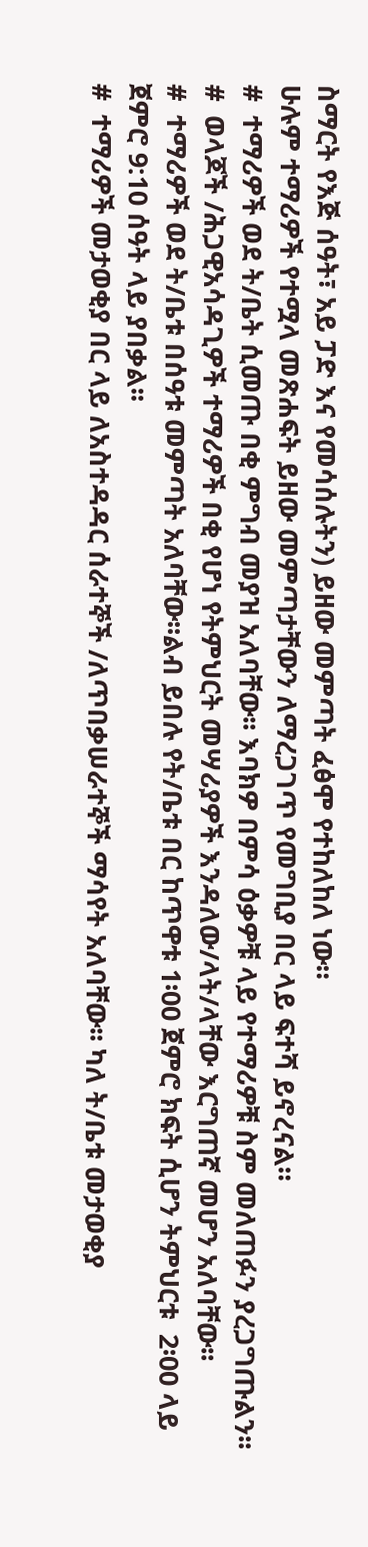ስማርት የእጅ ሰዓት፣ አይ ፓድ እና የመሳሰሉትን) ይዘው መምጣት ፈፅሞ የተከለከለ ነው።
ሁሉም ተማሪዎች የተሟላ መጽሐፍት ይዘው መምጣታቸውን ለማረጋገጥ የመግቢያ በር ላይ ፍተሻ ይኖረናል።
#  ተማሪዎች ወደ ት/ቤት ሲመጡ በቂ ምግብ መያዝ አለባቸው፡፡ እባክዎ በምሳ ዕቃዎቹ ላይ የተማሪዎቹ ስም መለጠፉን ያረጋግጡልን፡፡
#  ወላጆች /ሕጋዊአሳዳጊዎች ተማሪዎች በቂ የሆነ የትምህርት መሣሪያዎች እንዳለው/ላት/ላቸው እርግጠኛ መሆን አለባቸው፡፡
#  ተማሪዎች ወደ ት/ቤቱ በሰዓቱ መምጣት አለባቸው፡፡ልብ ይበሉ የት/ቤቱ በር ከጥዋቱ 1፡00 ጀምሮ ክፍት ሲሆን ትምህርቱ  2፡00 ላይ ጀምሮ 9:10 ሰዓት ላይ ያበቃል፡፡
#  ተማሪዎች መታወቂያ በር ላይ ለአስተዳዳር ሰራተኞች /ለጥበቃሠራተኞች ማሳየት አለባቸው፡፡ ካለ ት/ቤቱ መታወቂያ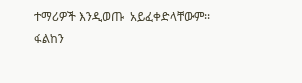ተማሪዎች እንዲወጡ  አይፈቀድላቸውም፡፡
ፋልከን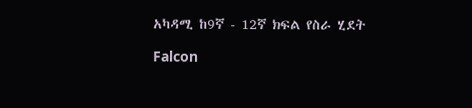አካዳሚ ከ9ኛ - 12ኛ ክፍል የስራ ሂደት

Falcon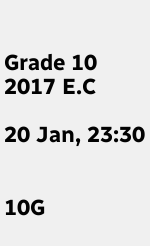Grade 10 2017 E.C

20 Jan, 23:30


10G